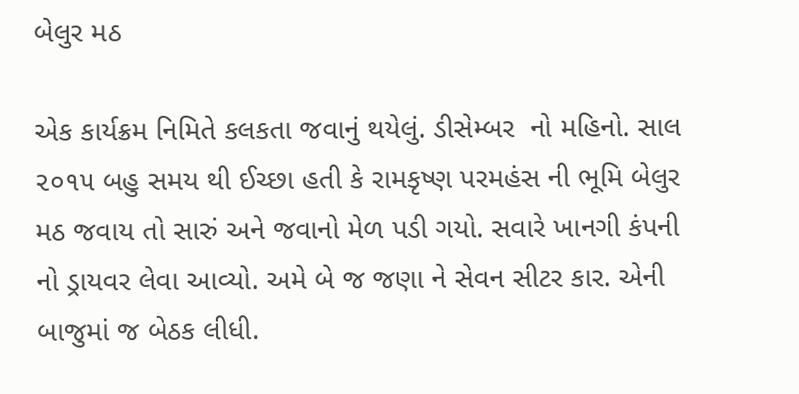બેલુર મઠ

એક કાર્યક્રમ નિમિતે કલકતા જવાનું થયેલું. ડીસેમ્બર  નો મહિનો. સાલ ૨૦૧૫ બહુ સમય થી ઈચ્છા હતી કે રામકૃષ્ણ પરમહંસ ની ભૂમિ બેલુર મઠ જવાય તો સારું અને જવાનો મેળ પડી ગયો. સવારે ખાનગી કંપની નો ડ્રાયવર લેવા આવ્યો. અમે બે જ જણા ને સેવન સીટર કાર. એની બાજુમાં જ બેઠક લીધી.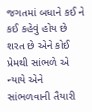જગતમાં બધાને કઈ ને કઈ કહેવું હોય છે શરત છે એને કોઈ પ્રેમથી સાંભળે એ ન્યાયે એને સાંભળવાની તૈયારી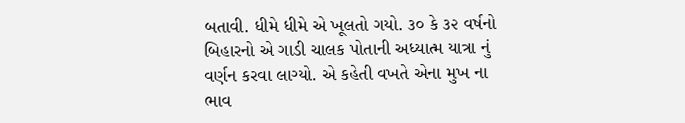બતાવી. ધીમે ધીમે એ ખૂલતો ગયો. ૩૦ કે ૩૨ વર્ષનો બિહારનો એ ગાડી ચાલક પોતાની અધ્યાત્મ યાત્રા નું વર્ણન કરવા લાગ્યો. એ કહેતી વખતે એના મુખ ના ભાવ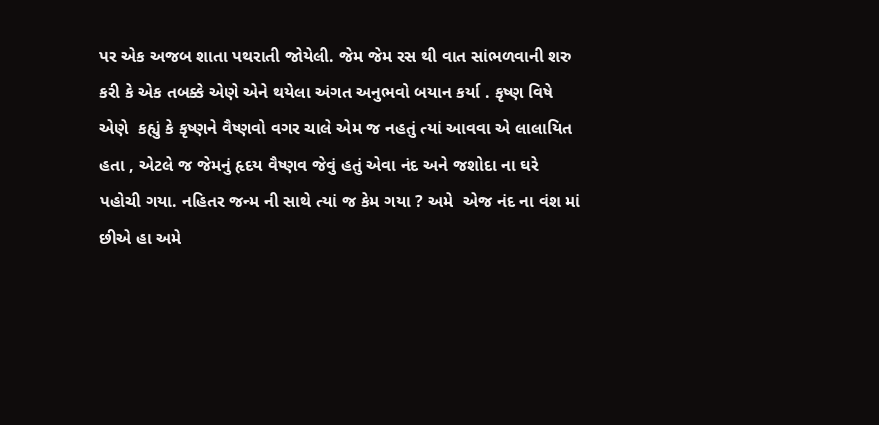પર એક અજબ શાતા પથરાતી જોયેલી. જેમ જેમ રસ થી વાત સાંભળવાની શરુ કરી કે એક તબક્કે એણે એને થયેલા અંગત અનુભવો બયાન કર્યા . કૃષ્ણ વિષે  એણે  કહ્યું કે કૃષ્ણને વૈષ્ણવો વગર ચાલે એમ જ નહતું ત્યાં આવવા એ લાલાયિત હતા , એટલે જ જેમનું હૃદય વૈષ્ણવ જેવું હતું એવા નંદ અને જશોદા ના ઘરે પહોચી ગયા. નહિતર જન્મ ની સાથે ત્યાં જ કેમ ગયા ? અમે  એજ નંદ ના વંશ માં છીએ હા અમે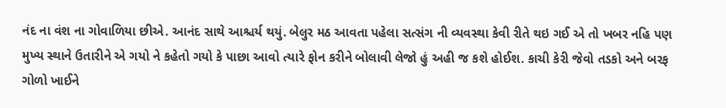નંદ ના વંશ ના ગોવાળિયા છીએ. આનંદ સાથે આશ્ચર્ય થયું. બેલુર મઠ આવતા પહેલા સત્સંગ ની વ્યવસ્થા કેવી રીતે થઇ ગઈ એ તો ખબર નહિ પણ મુખ્ય સ્થાને ઉતારીને એ ગયો ને કહેતો ગયો કે પાછા આવો ત્યારે ફોન કરીને બોલાવી લેજો હું અહી જ કશે હોઈશ. કાચી કેરી જેવો તડકો અને બરફ ગોળો ખાઈને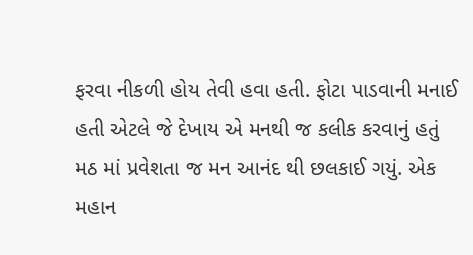ફરવા નીકળી હોય તેવી હવા હતી. ફોટા પાડવાની મનાઈ હતી એટલે જે દેખાય એ મનથી જ કલીક કરવાનું હતું મઠ માં પ્રવેશતા જ મન આનંદ થી છલકાઈ ગયું. એક મહાન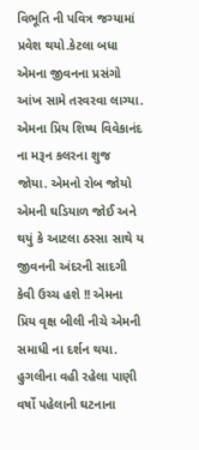વિભૂતિ ની પવિત્ર જગ્યામાં પ્રવેશ થયો.કેટલા બધા એમના જીવનના પ્રસંગો આંખ સામે તરવરવા લાગ્યા. એમના પ્રિય શિષ્ય વિવેકાનંદ ના મરૂન કલરના શુજ જોયા. એમનો રોબ જોયો એમની ઘડિયાળ જોઈ અને થયું કે આટલા ઠસ્સા સાથે ય જીવનની અંદરની સાદગી કેવી ઉચ્ચ હશે !! એમના પ્રિય વૃક્ષ બીલી નીચે એમની સમાધી ના દર્શન થયા. હુગલીના વહી રહેલા પાણી વર્ષો પહેલાની ઘટનાના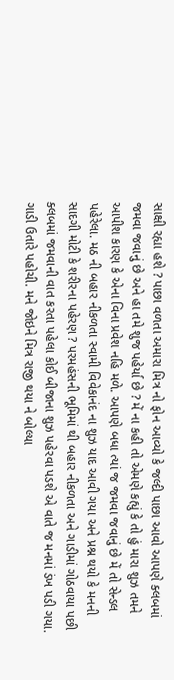સાક્ષી રહ્યા હશે ? પાછા વળતા અમારા મિત્ર નો ફોન આવ્યો કે જલ્દી પાછા આવો આપણે ક્લબમાં જમવા જવાનું છે અને હા તમે શુજ પહેર્યા છે ? મેં ના કહી તો એમણે કહ્યું કે તો હું મારા શુઝ તમને આપીશ કારણ કે એના વિના પ્રવેશ નહિ મળે. આપણે બધા ત્યાં જ જમવા જવાનું છે મેં તો સેન્ડલ પહેરેલા. મઠ ની બહાર નીકળતા સ્વામી વિવેકાનંદ ના શુઝ યાદ આવી ગયા અને પ્રશ્ન થયો કે મનની સાદગી મોટી કે શરીરના પહેરણ ? પરમહંસની ભૂમિમાં થી બહાર નીકળતા અને ગાડીમાં ગોઠવાયા પછી ક્લબમાં જમવાની વાત કરતા પહેલા કોઈ બીજાના શુઝ પહેરવા પડશે એ વાતે જ મનમાં ડંખ પડી ગયા. ગાડી ઉતારે પહોચી. મને જોઇને મિત્ર રાજી થયા ને બોલ્યા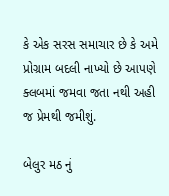કે એક સરસ સમાચાર છે કે અમે પ્રોગ્રામ બદલી નાખ્યો છે આપણે ક્લબમાં જમવા જતા નથી અહી જ પ્રેમથી જમીશું.

બેલુર મઠ નું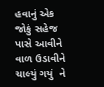હવાનું એક જોકું સહેજ પાસે આવીને વાળ ઉડાવીને ચાલ્યું ગયું  ને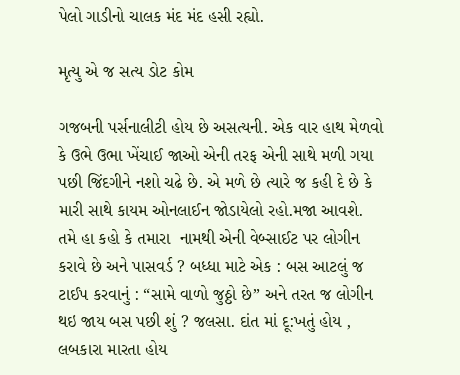પેલો ગાડીનો ચાલક મંદ મંદ હસી રહ્યો.

મૃત્યુ એ જ સત્ય ડોટ કોમ

ગજબની પર્સનાલીટી હોય છે અસત્યની. એક વાર હાથ મેળવો કે ઉભે ઉભા ખેંચાઈ જાઓ એની તરફ એની સાથે મળી ગયા પછી જિંદગીને નશો ચઢે છે. એ મળે છે ત્યારે જ કહી દે છે કે મારી સાથે કાયમ ઓનલાઈન જોડાયેલો રહો.મજા આવશે. તમે હા કહો કે તમારા  નામથી એની વેબ્સાઈટ પર લોગીન કરાવે છે અને પાસવર્ડ ? બધ્ધા માટે એક : બસ આટલું જ ટાઈપ કરવાનું : “સામે વાળો જુઠ્ઠો છે” અને તરત જ લોગીન થઇ જાય બસ પછી શું ? જલસા. દાંત માં દૂ:ખતું હોય , લબકારા મારતા હોય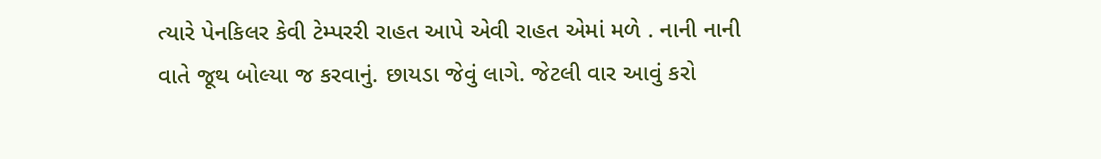ત્યારે પેનકિલર કેવી ટેમ્પરરી રાહત આપે એવી રાહત એમાં મળે . નાની નાની વાતે જૂથ બોલ્યા જ કરવાનું. છાયડા જેવું લાગે. જેટલી વાર આવું કરો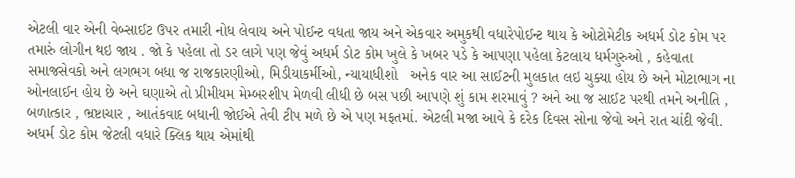એટલી વાર એની વેબ્સાઈટ ઉપર તમારી નોધ લેવાય અને પોઈન્ટ વધતા જાય અને એકવાર અમુકથી વધારેપોઈન્ટ થાય કે ઓટોમેટીક અધર્મ ડોટ કોમ પર તમારું લોગીન થઇ જાય . જો કે પહેલા તો ડર લાગે પણ જેવું અધર્મ ડોટ કોમ ખુલે કે ખબર પડે કે આપણા પહેલા કેટલાય ધર્મગુરુઓ , કહેવાતા સમાજસેવકો અને લગભગ બધા જ રાજકારણીઓ, મિડીયાકર્મીઓ, ન્યાયાધીશો   અનેક વાર આ સાઈટની મુલકાત લઇ ચુક્યા હોય છે અને મોટાભાગ ના ઓનલાઈન હોય છે અને ઘણાએ તો પ્રીમીયમ મેમ્બરશીપ મેળવી લીધી છે બસ પછી આપણે શું કામ શરમાવું ? અને આ જ સાઈટ પરથી તમને અનીતિ , બળાત્કાર , ભ્રષ્ટાચાર , આતંકવાદ બધાની જોઈએ તેવી ટીપ મળે છે એ પણ મફતમાં. એટલી મજા આવે કે દરેક દિવસ સોના જેવો અને રાત ચાંદી જેવી. અધર્મ ડોટ કોમ જેટલી વધારે ક્લિક થાય એમાંથી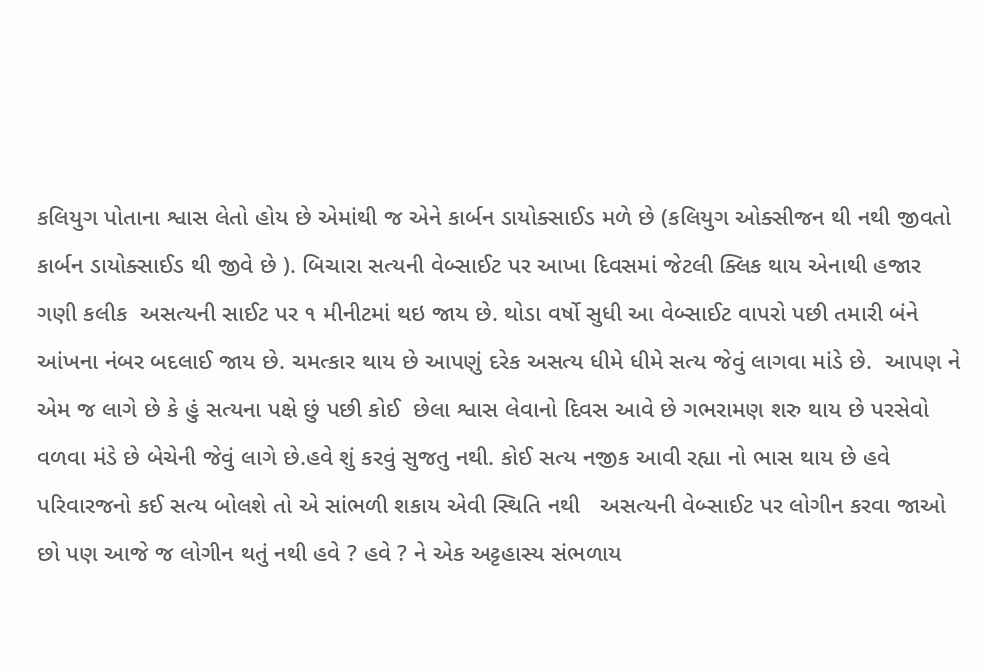કલિયુગ પોતાના શ્વાસ લેતો હોય છે એમાંથી જ એને કાર્બન ડાયોક્સાઈડ મળે છે (કલિયુગ ઓક્સીજન થી નથી જીવતો કાર્બન ડાયોક્સાઈડ થી જીવે છે ). બિચારા સત્યની વેબ્સાઈટ પર આખા દિવસમાં જેટલી ક્લિક થાય એનાથી હજાર ગણી કલીક  અસત્યની સાઈટ પર ૧ મીનીટમાં થઇ જાય છે. થોડા વર્ષો સુધી આ વેબ્સાઈટ વાપરો પછી તમારી બંને આંખના નંબર બદલાઈ જાય છે. ચમત્કાર થાય છે આપણું દરેક અસત્ય ધીમે ધીમે સત્ય જેવું લાગવા માંડે છે.  આપણ ને એમ જ લાગે છે કે હું સત્યના પક્ષે છું પછી કોઈ  છેલા શ્વાસ લેવાનો દિવસ આવે છે ગભરામણ શરુ થાય છે પરસેવો વળવા મંડે છે બેચેની જેવું લાગે છે.હવે શું કરવું સુજતુ નથી. કોઈ સત્ય નજીક આવી રહ્યા નો ભાસ થાય છે હવે પરિવારજનો કઈ સત્ય બોલશે તો એ સાંભળી શકાય એવી સ્થિતિ નથી   અસત્યની વેબ્સાઈટ પર લોગીન કરવા જાઓ છો પણ આજે જ લોગીન થતું નથી હવે ? હવે ? ને એક અટ્ટહાસ્ય સંભળાય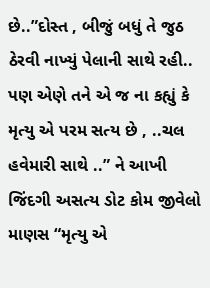છે..”દોસ્ત , બીજું બધું તે જુઠ ઠેરવી નાખ્યું પેલાની સાથે રહી.. પણ એણે તને એ જ ના કહ્યું કે મૃત્યુ એ પરમ સત્ય છે , ..ચલ હવેમારી સાથે ..” ને આખી જિંદગી અસત્ય ડોટ કોમ જીવેલો માણસ “મૃત્યુ એ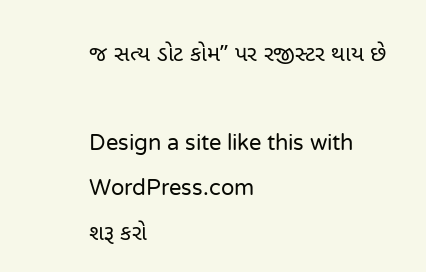જ સત્ય ડોટ કોમ” પર રજીસ્ટર થાય છે

Design a site like this with WordPress.com
શરૂ કરો